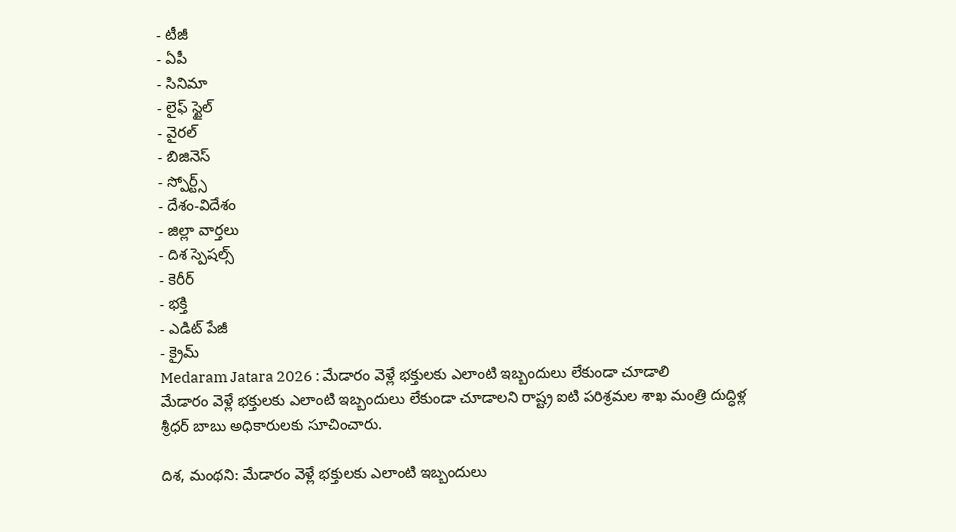- టీజీ
- ఏపీ
- సినిమా
- లైఫ్ స్టైల్
- వైరల్
- బిజినెస్
- స్పోర్ట్స్
- దేశం-విదేశం
- జిల్లా వార్తలు
- దిశ స్పెషల్స్
- కెరీర్
- భక్తి
- ఎడిట్ పేజీ
- క్రైమ్
Medaram Jatara 2026 : మేడారం వెళ్లే భక్తులకు ఎలాంటి ఇబ్బందులు లేకుండా చూడాలి
మేడారం వెళ్లే భక్తులకు ఎలాంటి ఇబ్బందులు లేకుండా చూడాలని రాష్ట్ర ఐటి పరిశ్రమల శాఖ మంత్రి దుద్ధిళ్ల శ్రీధర్ బాబు అధికారులకు సూచించారు.

దిశ, మంథని: మేడారం వెళ్లే భక్తులకు ఎలాంటి ఇబ్బందులు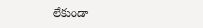లేకుండా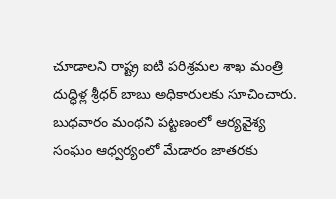చూడాలని రాష్ట్ర ఐటి పరిశ్రమల శాఖ మంత్రి దుద్ధిళ్ల శ్రీధర్ బాబు అధికారులకు సూచించారు. బుధవారం మంథని పట్టణంలో ఆర్యవైశ్య సంఘం ఆధ్వర్యంలో మేడారం జాతరకు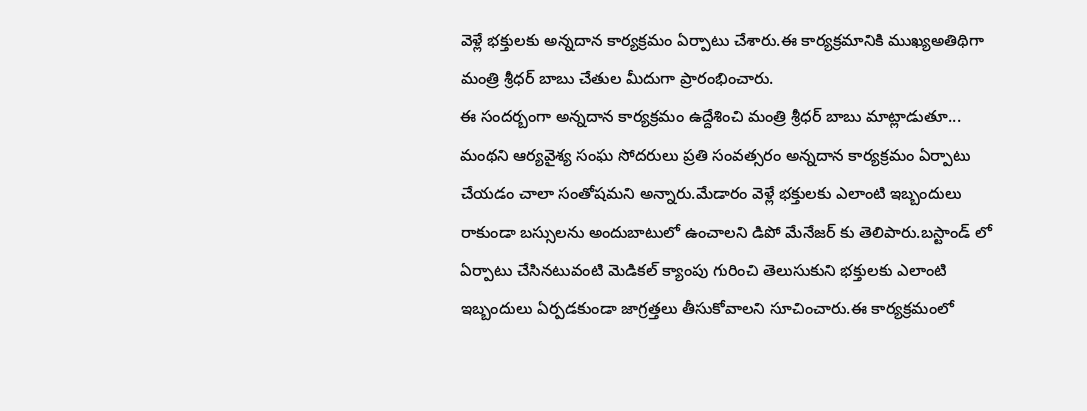వెళ్లే భక్తులకు అన్నదాన కార్యక్రమం ఏర్పాటు చేశారు.ఈ కార్యక్రమానికి ముఖ్యఅతిథిగా మంత్రి శ్రీధర్ బాబు చేతుల మీదుగా ప్రారంభించారు.
ఈ సందర్బంగా అన్నదాన కార్యక్రమం ఉద్దేశించి మంత్రి శ్రీధర్ బాబు మాట్లాడుతూ... మంథని ఆర్యవైశ్య సంఘ సోదరులు ప్రతి సంవత్సరం అన్నదాన కార్యక్రమం ఏర్పాటు చేయడం చాలా సంతోషమని అన్నారు.మేడారం వెళ్లే భక్తులకు ఎలాంటి ఇబ్బందులు రాకుండా బస్సులను అందుబాటులో ఉంచాలని డిపో మేనేజర్ కు తెలిపారు.బస్టాండ్ లో ఏర్పాటు చేసినటువంటి మెడికల్ క్యాంపు గురించి తెలుసుకుని భక్తులకు ఎలాంటి ఇబ్బందులు ఏర్పడకుండా జాగ్రత్తలు తీసుకోవాలని సూచించారు.ఈ కార్యక్రమంలో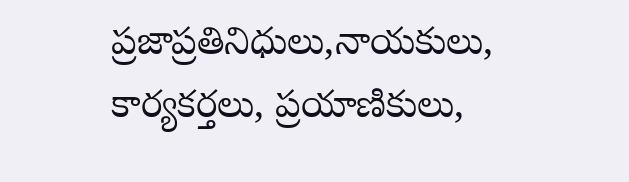ప్రజాప్రతినిధులు,నాయకులు, కార్యకర్తలు, ప్రయాణికులు,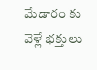మేడారం కు వెళ్లే భక్తులు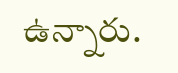ఉన్నారు.